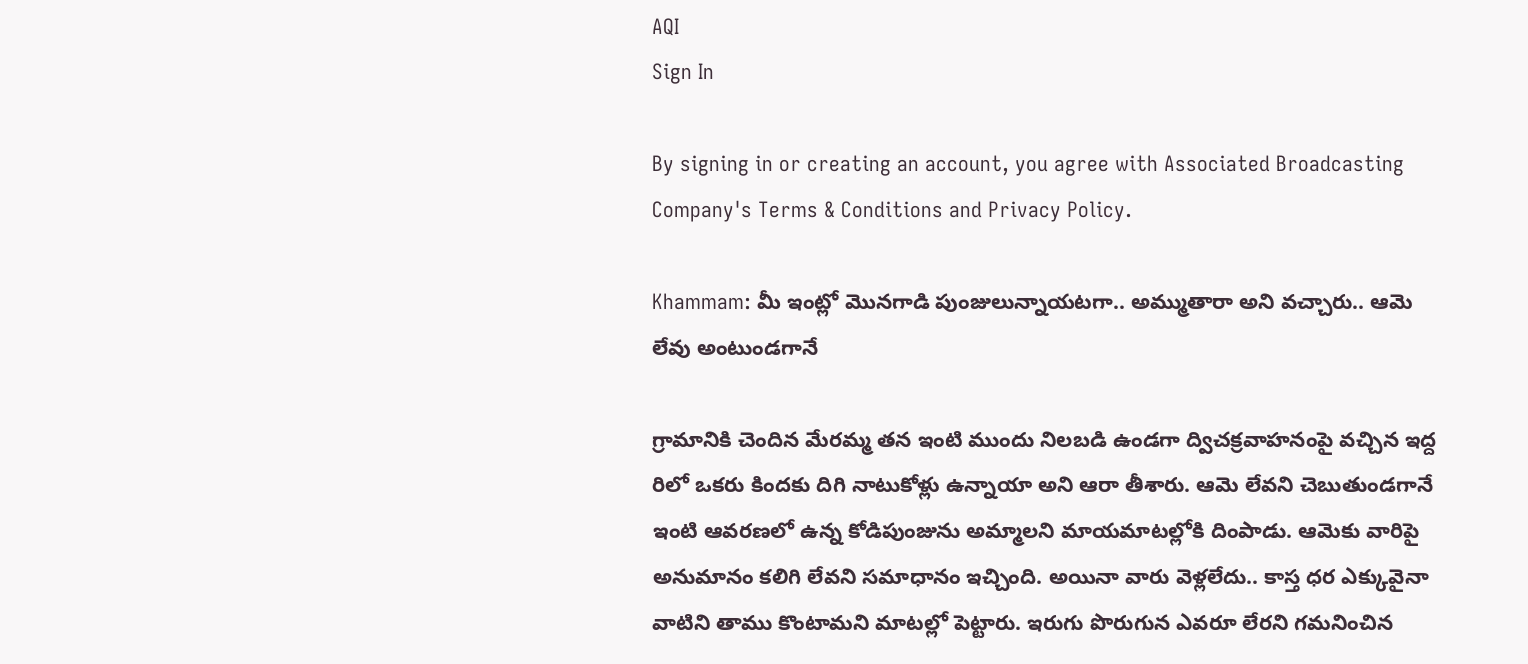AQI
Sign In

By signing in or creating an account, you agree with Associated Broadcasting Company's Terms & Conditions and Privacy Policy.

Khammam: మీ ఇంట్లో మొనగాడి పుంజులున్నాయటగా.. అమ్ముతారా అని వచ్చారు.. ఆమె లేవు అంటుండగానే

గ్రామానికి చెందిన మేరమ్మ తన ఇంటి ముందు నిలబడి ఉండగా ద్విచక్రవాహనంపై వచ్చిన ఇద్ద రిలో ఒకరు కిందకు దిగి నాటుకోళ్లు ఉన్నాయా అని ఆరా తీశారు. ఆమె లేవని చెబుతుండగానే ఇంటి ఆవరణలో ఉన్న కోడిపుంజును అమ్మాలని మాయమాటల్లోకి దింపాడు. ఆమెకు వారిపై అనుమానం కలిగి లేవని సమాధానం ఇచ్చింది. అయినా వారు వెళ్లలేదు.. కాస్త ధర ఎక్కువైనా వాటిని తాము కొంటామని మాటల్లో పెట్టారు. ఇరుగు పొరుగున ఎవరూ లేరని గమనించిన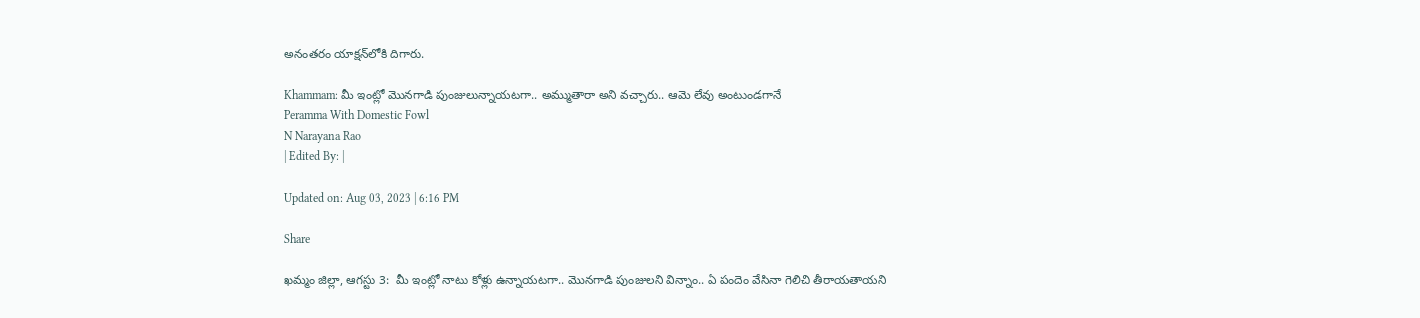అనంతరం యాక్షన్‌లోకి దిగారు.

Khammam: మీ ఇంట్లో మొనగాడి పుంజులున్నాయటగా.. అమ్ముతారా అని వచ్చారు.. ఆమె లేవు అంటుండగానే
Peramma With Domestic Fowl
N Narayana Rao
| Edited By: |

Updated on: Aug 03, 2023 | 6:16 PM

Share

ఖమ్మం జిల్లా, ఆగస్టు 3:  మీ ఇంట్లో నాటు కోళ్లు ఉన్నాయటగా.. మొనగాడి పుంజులని విన్నాం.. ఏ పందెం వేసినా గెలిచి తీరాయతాయని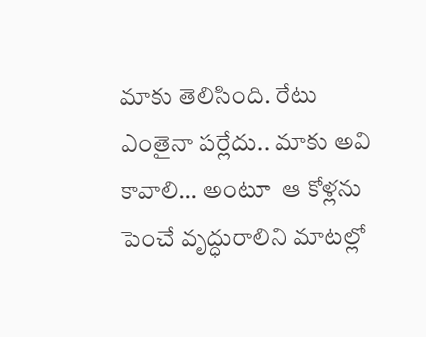మాకు తెలిసింది. రేటు ఎంతైనా పర్లేదు.. మాకు అవి కావాలి… అంటూ  ఆ కోళ్లను పెంచే వృద్ధురాలిని మాటల్లో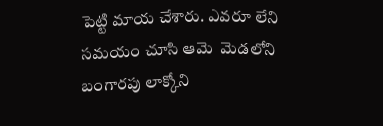పెట్టి మాయ చేశారు. ఎవరూ లేని సమయం చూసి ఆమె  మెడలోని బంగారపు లాక్కోని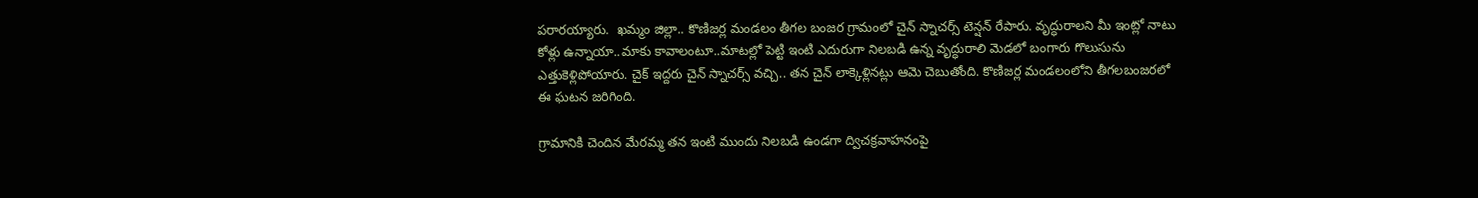పరారయ్యారు.  ఖమ్మం జిల్లా.. కొణిజర్ల మండలం తీగల బంజర గ్రామంలో చైన్ స్నాచర్స్ టెన్షన్ రేపారు. వృద్ధురాలని మీ ఇంట్లో నాటు కోళ్లు ఉన్నాయా..మాకు కావాలంటూ..మాటల్లో పెట్టి ఇంటి ఎదురుగా నిలబడి ఉన్న వృద్ధురాలి మెడలో బంగారు గొలుసును ఎత్తుకెళ్లిపోయారు. చైక్ ఇద్దరు చైన్ స్నాచర్స్ వచ్చి.. తన చైన్ లాక్కెళ్లినట్లు ఆమె చెబుతోంది. కొణిజర్ల మండలంలోని తీగలబంజరలో ఈ ఘటన జరిగింది.

గ్రామానికి చెందిన మేరమ్మ తన ఇంటి ముందు నిలబడి ఉండగా ద్విచక్రవాహనంపై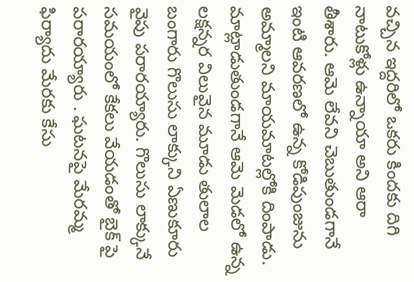వచ్చిన ఇద్దరిలో ఒకరు కిందకు దిగి నాటుకోళ్లు ఉన్నాయా అని ఆరా తీశారు. ఆమె లేవని చెబుతుండగానే ఇంటి ఆవరణలో ఉన్న కోడిపుంజును అమ్మాలని మాయమాటల్లోకి దింపాడు. మాట్లాడుతుండగానే ఆమె మెడలో ఉన్న లక్షన్నర విలువైన మూడు తులాల బంగారు గొలుసు లాక్కుని ఏణుకూరు వైపు పరారయ్యారు. గొలుసు లాక్కునే సమయంలో కేకలు వేయడంతో బైక్ పై పరారయ్యారు . ఘటనపై మేరమ్మ ఫిర్యాదు మేరకు కేసు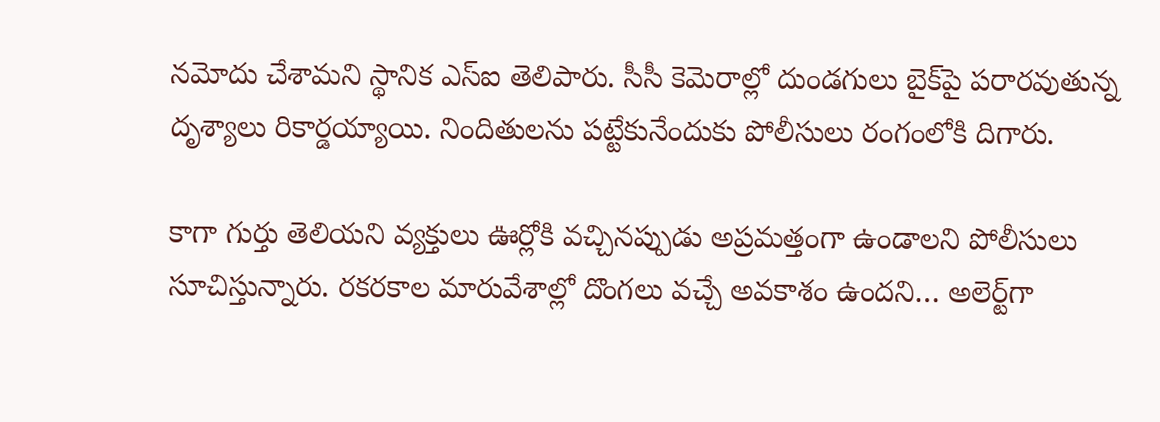నమోదు చేశామని స్థానిక ఎస్ఐ తెలిపారు. సీసీ కెమెరాల్లో దుండగులు బైక్‌పై పరారవుతున్న దృశ్యాలు రికార్డయ్యాయి. నిందితులను పట్టేకునేందుకు పోలీసులు రంగంలోకి దిగారు.

కాగా గుర్తు తెలియని వ్యక్తులు ఊర్లోకి వచ్చినప్పుడు అప్రమత్తంగా ఉండాలని పోలీసులు సూచిస్తున్నారు. రకరకాల మారువేశాల్లో దొంగలు వచ్చే అవకాశం ఉందని… అలెర్ట్‌గా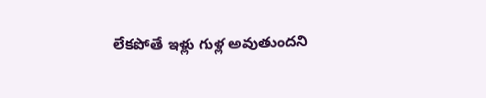లేకపోతే ఇళ్లు గుళ్ల అవుతుందని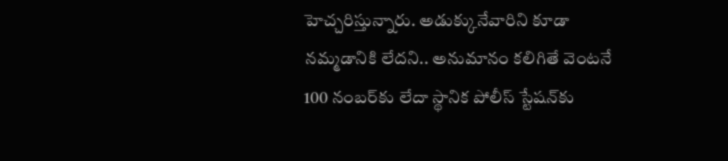హెచ్చరిస్తున్నారు. అడుక్కునేవారిని కూడా నమ్మడానికి లేదని.. అనుమానం కలిగితే వెంటనే 100 నంబర్‌కు లేదా స్థానిక పోలీస్ స్టేషన్‌కు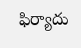ఫిర్యాదు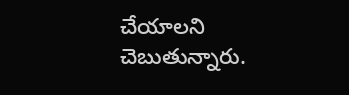చేయాలని చెబుతున్నారు.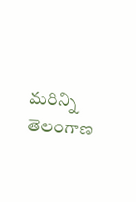మరిన్ని తెలంగాణ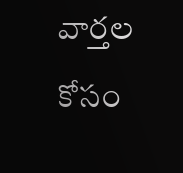వార్తల కోసం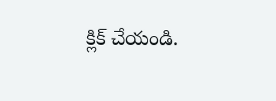క్లిక్‌ చేయండి.